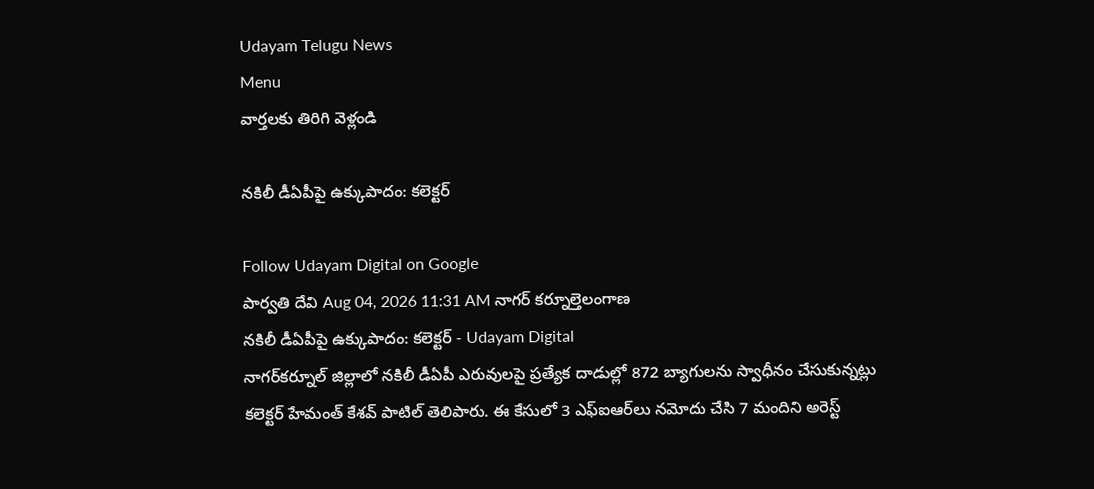Udayam Telugu News
Menu
వార్తలకు తిరిగి వెళ్లండి

నకిలీ డీఏపీపై ఉక్కుపాదం: కలెక్టర్

Follow Udayam Digital on Google
పార్వతి దేవి Aug 04, 2026 11:31 AM నాగర్ కర్నూల్తెలంగాణ
నకిలీ డీఏపీపై ఉక్కుపాదం: కలెక్టర్ - Udayam Digital
నాగర్‌కర్నూల్ జిల్లాలో నకిలీ డీఏపీ ఎరువులపై ప్రత్యేక దాడుల్లో 872 బ్యాగులను స్వాధీనం చేసుకున్నట్లు కలెక్టర్ హేమంత్ కేశవ్ పాటిల్ తెలిపారు. ఈ కేసులో 3 ఎఫ్‌ఐఆర్‌లు నమోదు చేసి 7 మందిని అరెస్ట్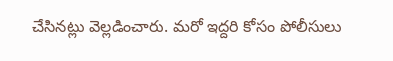చేసినట్లు వెల్లడించారు. మరో ఇద్దరి కోసం పోలీసులు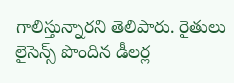గాలిస్తున్నారని తెలిపారు. రైతులు లైసెన్స్ పొందిన డీలర్ల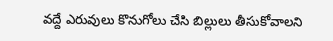వద్దే ఎరువులు కొనుగోలు చేసి బిల్లులు తీసుకోవాలని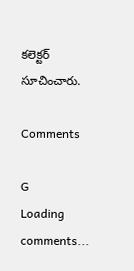కలెక్టర్ సూచించారు.

Comments

G
Loading comments...